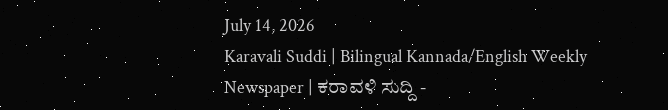July 14, 2026
Karavali Suddi | Bilingual Kannada/English Weekly Newspaper | ಕರಾವಳಿ ಸುದ್ದಿ -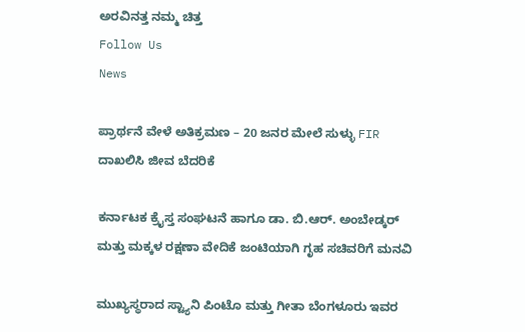ಅರವಿನತ್ತ ನಮ್ಮ ಚಿತ್ತ
Follow Us
News

ಪ್ರಾರ್ಥನೆ ವೇಳೆ ಅತಿಕ್ರಮಣ – 20 ಜನರ ಮೇಲೆ ಸುಳ್ಳು FIR ದಾಖಲಿಸಿ ಜೀವ ಬೆದರಿಕೆ

ಕರ್ನಾಟಕ ಕ್ರೈಸ್ತ ಸಂಘಟನೆ ಹಾಗೂ ಡಾ. ಬಿ.ಆರ್. ಅಂಬೇಡ್ಕರ್ ಮತ್ತು ಮಕ್ಕಳ ರಕ್ಷಣಾ ವೇದಿಕೆ ಜಂಟಿಯಾಗಿ ಗೃಹ ಸಚಿವರಿಗೆ ಮನವಿ

ಮುಖ್ಯಸ್ಥರಾದ ಸ್ಟ್ಯಾನಿ ಪಿಂಟೊ ಮತ್ತು ಗೀತಾ ಬೆಂಗಳೂರು ಇವರ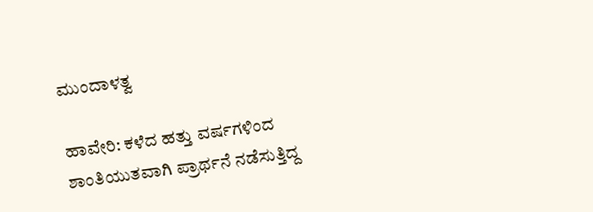ಮುಂದಾಳತ್ವ

ಹಾವೇರಿ: ಕಳೆದ ಹತ್ತು ವರ್ಷಗಳಿಂದ ಶಾಂತಿಯುತವಾಗಿ ಪ್ರಾರ್ಥನೆ ನಡೆಸುತ್ತಿದ್ದ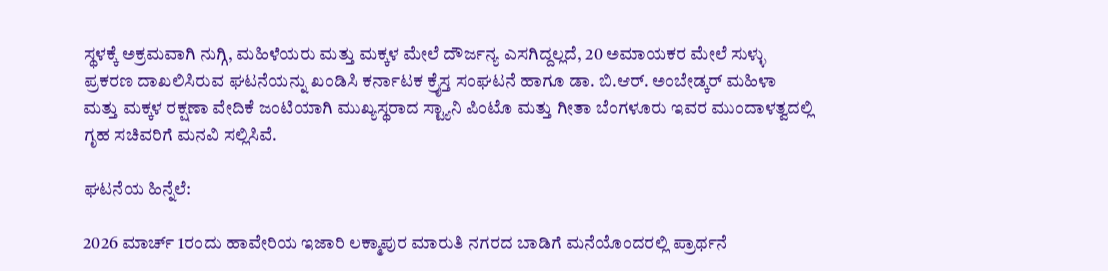ಸ್ಥಳಕ್ಕೆ ಅಕ್ರಮವಾಗಿ ನುಗ್ಗಿ, ಮಹಿಳೆಯರು ಮತ್ತು ಮಕ್ಕಳ ಮೇಲೆ ದೌರ್ಜನ್ಯ ಎಸಗಿದ್ದಲ್ಲದೆ, 20 ಅಮಾಯಕರ ಮೇಲೆ ಸುಳ್ಳು ಪ್ರಕರಣ ದಾಖಲಿಸಿರುವ ಘಟನೆಯನ್ನು ಖಂಡಿಸಿ ಕರ್ನಾಟಕ ಕ್ರೈಸ್ತ ಸಂಘಟನೆ ಹಾಗೂ ಡಾ. ಬಿ.ಆರ್. ಅಂಬೇಡ್ಕರ್ ಮಹಿಳಾ ಮತ್ತು ಮಕ್ಕಳ ರಕ್ಷಣಾ ವೇದಿಕೆ ಜಂಟಿಯಾಗಿ ಮುಖ್ಯಸ್ಥರಾದ ಸ್ಟ್ಯಾನಿ ಪಿಂಟೊ ಮತ್ತು ಗೀತಾ ಬೆಂಗಳೂರು ಇವರ ಮುಂದಾಳತ್ವದಲ್ಲಿ  ಗೃಹ ಸಚಿವರಿಗೆ ಮನವಿ ಸಲ್ಲಿಸಿವೆ.

ಘಟನೆಯ ಹಿನ್ನೆಲೆ:

2026 ಮಾರ್ಚ್ 1ರಂದು ಹಾವೇರಿಯ ಇಜಾರಿ ಲಕ್ಮಾಪುರ ಮಾರುತಿ ನಗರದ ಬಾಡಿಗೆ ಮನೆಯೊಂದರಲ್ಲಿ ಪ್ರಾರ್ಥನೆ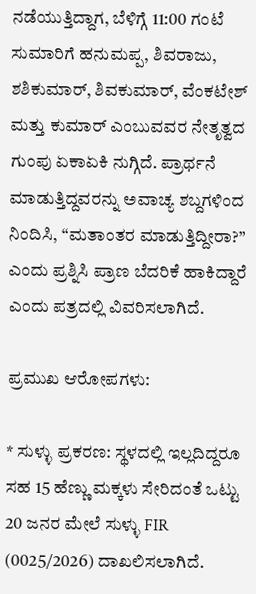ನಡೆಯುತ್ತಿದ್ದಾಗ, ಬೆಳಿಗ್ಗೆ 11:00 ಗಂಟೆ ಸುಮಾರಿಗೆ ಹನುಮಪ್ಪ, ಶಿವರಾಜು, ಶಶಿಕುಮಾರ್, ಶಿವಕುಮಾರ್, ವೆಂಕಟೇಶ್ ಮತ್ತು ಕುಮಾರ್ ಎಂಬುವವರ ನೇತೃತ್ವದ ಗುಂಪು ಏಕಾಏಕಿ ನುಗ್ಗಿದೆ. ಪ್ರಾರ್ಥನೆ ಮಾಡುತ್ತಿದ್ದವರನ್ನು ಅವಾಚ್ಯ ಶಬ್ದಗಳಿಂದ ನಿಂದಿಸಿ, “ಮತಾಂತರ ಮಾಡುತ್ತಿದ್ದೀರಾ?” ಎಂದು ಪ್ರಶ್ನಿಸಿ ಪ್ರಾಣ ಬೆದರಿಕೆ ಹಾಕಿದ್ದಾರೆ ಎಂದು ಪತ್ರದಲ್ಲಿ ವಿವರಿಸಲಾಗಿದೆ.

ಪ್ರಮುಖ ಆರೋಪಗಳು:

* ಸುಳ್ಳು ಪ್ರಕರಣ: ಸ್ಥಳದಲ್ಲಿ ಇಲ್ಲದಿದ್ದರೂ ಸಹ 15 ಹೆಣ್ಣು ಮಕ್ಕಳು ಸೇರಿದಂತೆ ಒಟ್ಟು 20 ಜನರ ಮೇಲೆ ಸುಳ್ಳು FIR (0025/2026) ದಾಖಲಿಸಲಾಗಿದೆ.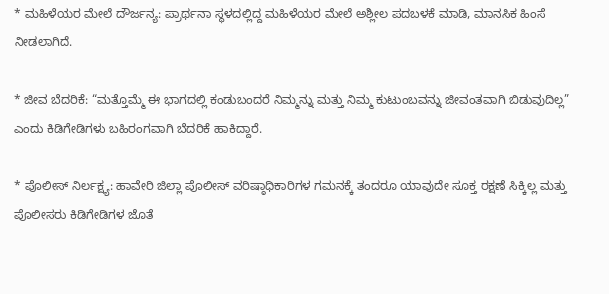* ಮಹಿಳೆಯರ ಮೇಲೆ ದೌರ್ಜನ್ಯ: ಪ್ರಾರ್ಥನಾ ಸ್ಥಳದಲ್ಲಿದ್ದ ಮಹಿಳೆಯರ ಮೇಲೆ ಅಶ್ಲೀಲ ಪದಬಳಕೆ ಮಾಡಿ, ಮಾನಸಿಕ ಹಿಂಸೆ ನೀಡಲಾಗಿದೆ.

* ಜೀವ ಬೆದರಿಕೆ: “ಮತ್ತೊಮ್ಮೆ ಈ ಭಾಗದಲ್ಲಿ ಕಂಡುಬಂದರೆ ನಿಮ್ಮನ್ನು ಮತ್ತು ನಿಮ್ಮ ಕುಟುಂಬವನ್ನು ಜೀವಂತವಾಗಿ ಬಿಡುವುದಿಲ್ಲ” ಎಂದು ಕಿಡಿಗೇಡಿಗಳು ಬಹಿರಂಗವಾಗಿ ಬೆದರಿಕೆ ಹಾಕಿದ್ದಾರೆ.

* ಪೊಲೀಸ್ ನಿರ್ಲಕ್ಷ್ಯ: ಹಾವೇರಿ ಜಿಲ್ಲಾ ಪೊಲೀಸ್ ವರಿಷ್ಠಾಧಿಕಾರಿಗಳ ಗಮನಕ್ಕೆ ತಂದರೂ ಯಾವುದೇ ಸೂಕ್ತ ರಕ್ಷಣೆ ಸಿಕ್ಕಿಲ್ಲ ಮತ್ತು ಪೊಲೀಸರು ಕಿಡಿಗೇಡಿಗಳ ಜೊತೆ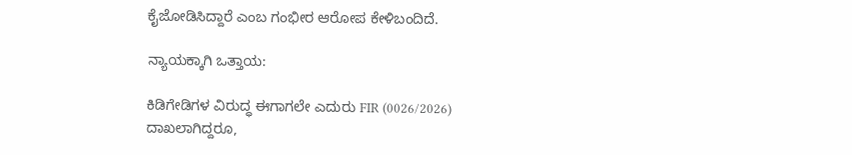ಕೈಜೋಡಿಸಿದ್ದಾರೆ ಎಂಬ ಗಂಭೀರ ಆರೋಪ ಕೇಳಿಬಂದಿದೆ.

ನ್ಯಾಯಕ್ಕಾಗಿ ಒತ್ತಾಯ:

ಕಿಡಿಗೇಡಿಗಳ ವಿರುದ್ಧ ಈಗಾಗಲೇ ಎದುರು FIR (0026/2026) ದಾಖಲಾಗಿದ್ದರೂ,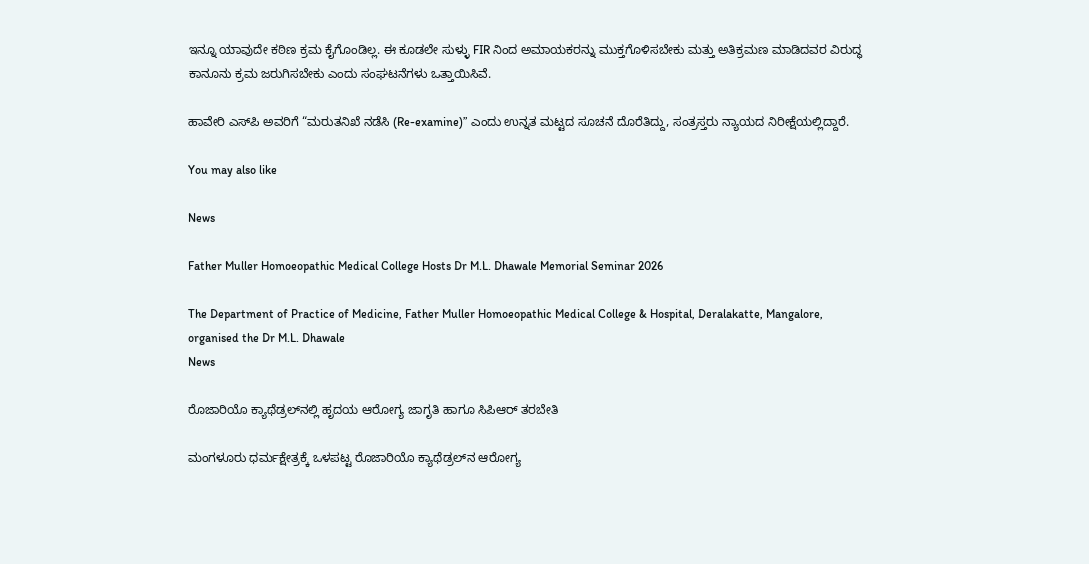ಇನ್ನೂ ಯಾವುದೇ ಕಠಿಣ ಕ್ರಮ ಕೈಗೊಂಡಿಲ್ಲ. ಈ ಕೂಡಲೇ ಸುಳ್ಳು FIR ನಿಂದ ಅಮಾಯಕರನ್ನು ಮುಕ್ತಗೊಳಿಸಬೇಕು ಮತ್ತು ಅತಿಕ್ರಮಣ ಮಾಡಿದವರ ವಿರುದ್ಧ ಕಾನೂನು ಕ್ರಮ ಜರುಗಿಸಬೇಕು ಎಂದು ಸಂಘಟನೆಗಳು ಒತ್ತಾಯಿಸಿವೆ.

ಹಾವೇರಿ ಎಸ್‌ಪಿ ಅವರಿಗೆ “ಮರುತನಿಖೆ ನಡೆಸಿ (Re-examine)” ಎಂದು ಉನ್ನತ ಮಟ್ಟದ ಸೂಚನೆ ದೊರೆತಿದ್ದು, ಸಂತ್ರಸ್ತರು ನ್ಯಾಯದ ನಿರೀಕ್ಷೆಯಲ್ಲಿದ್ದಾರೆ.

You may also like

News

Father Muller Homoeopathic Medical College Hosts Dr M.L. Dhawale Memorial Seminar 2026

The Department of Practice of Medicine, Father Muller Homoeopathic Medical College & Hospital, Deralakatte, Mangalore, organised the Dr M.L. Dhawale
News

ರೊಜಾರಿಯೊ ಕ್ಯಾಥೆಡ್ರಲ್‌ನಲ್ಲಿ ಹೃದಯ ಆರೋಗ್ಯ ಜಾಗೃತಿ ಹಾಗೂ ಸಿಪಿಆರ್ ತರಬೇತಿ

ಮಂಗಳೂರು ಧರ್ಮಕ್ಷೇತ್ರಕ್ಕೆ ಒಳಪಟ್ಟ ರೊಜಾರಿಯೊ ಕ್ಯಾಥೆಡ್ರಲ್‌ನ ಆರೋಗ್ಯ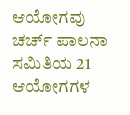ಆಯೋಗವು ಚರ್ಚ್ ಪಾಲನಾ ಸಮಿತಿಯ 21 ಆಯೋಗಗಳ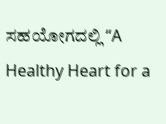ಸಹಯೋಗದಲ್ಲಿ “A Healthy Heart for a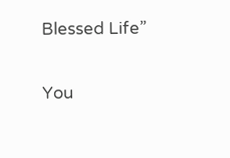Blessed Life”

You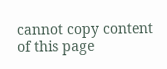cannot copy content of this page